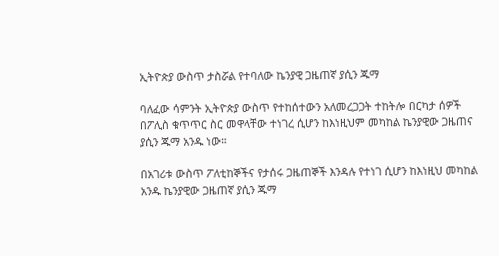ኢትዮጵያ ውስጥ ታስሯል የተባለው ኬንያዊ ጋዜጠኛ ያሲን ጁማ

ባለፈው ሳምንት ኢትዮጵያ ውስጥ የተከሰተውን አለመረጋጋት ተከትሎ በርካታ ሰዎች በፖሊስ ቁጥጥር ስር መዋላቸው ተነገረ ሲሆን ከእነዚህም መካከል ኬንያዊው ጋዜጠና ያሲን ጁማ አንዱ ነው።

በአገሪቱ ውስጥ ፖለቲከኞችና የታሰሩ ጋዜጠኞች እንዳሉ የተነገ ሲሆን ከእነዚህ መካከል አንዱ ኬንያዊው ጋዜጠኛ ያሲን ጁማ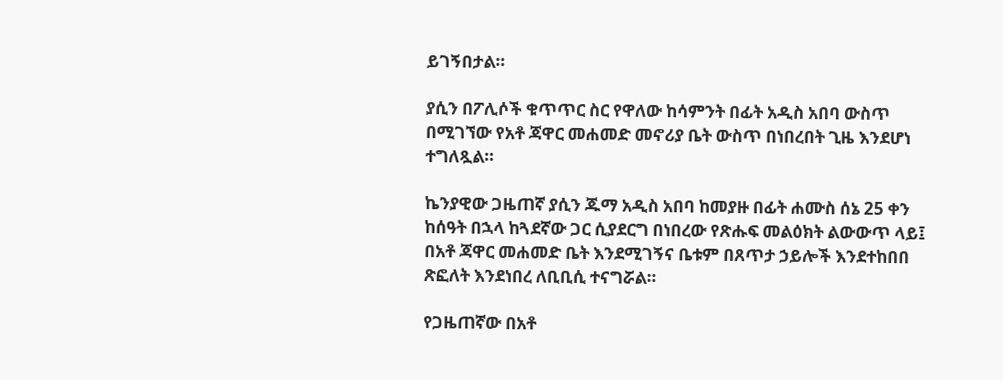ይገኝበታል።

ያሲን በፖሊሶች ቁጥጥር ስር የዋለው ከሳምንት በፊት አዲስ አበባ ውስጥ በሚገኘው የአቶ ጃዋር መሐመድ መኖሪያ ቤት ውስጥ በነበረበት ጊዜ እንደሆነ ተግለጿል።

ኬንያዊው ጋዜጠኛ ያሲን ጁማ አዲስ አበባ ከመያዙ በፊት ሐሙስ ሰኔ 25 ቀን ከሰዓት በኋላ ከጓደኛው ጋር ሲያደርግ በነበረው የጽሑፍ መልዕክት ልውውጥ ላይ፤ በአቶ ጃዋር መሐመድ ቤት እንደሚገኝና ቤቱም በጸጥታ ኃይሎች እንደተከበበ ጽፎለት እንደነበረ ለቢቢሲ ተናግሯል።

የጋዜጠኛው በአቶ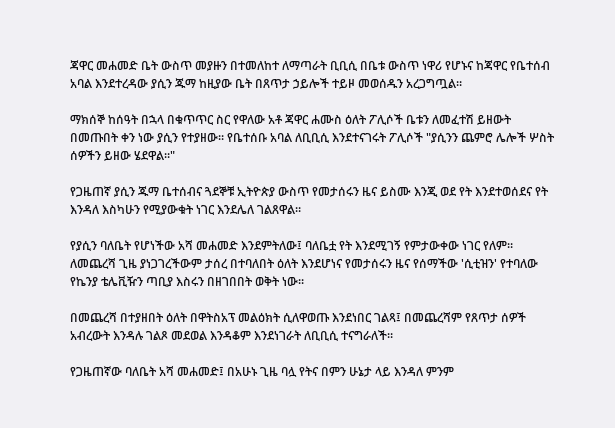ጃዋር መሐመድ ቤት ውስጥ መያዙን በተመለከተ ለማጣራት ቢቢሲ በቤቱ ውስጥ ነዋሪ የሆኑና ከጃዋር የቤተሰብ አባል እንደተረዳው ያሲን ጁማ ከዚያው ቤት በጸጥታ ኃይሎች ተይዞ መወሰዱን አረጋግጧል።

ማክሰኞ ከሰዓት በኋላ በቁጥጥር ስር የዋለው አቶ ጃዋር ሐሙስ ዕለት ፖሊሶች ቤቱን ለመፈተሽ ይዘውት በመጡበት ቀን ነው ያሲን የተያዘው። የቤተሰቡ አባል ለቢቢሲ እንደተናገሩት ፖሊሶች "ያሲንን ጨምሮ ሌሎች ሦስት ሰዎችን ይዘው ሄደዋል።"

የጋዜጠኛ ያሲን ጁማ ቤተሰብና ጓደኞቹ ኢትዮጵያ ውስጥ የመታሰሩን ዜና ይስሙ እንጂ ወደ የት እንደተወሰደና የት እንዳለ እስካሁን የሚያውቁት ነገር እንደሌለ ገልጸዋል።

የያሲን ባለቤት የሆነችው አሻ መሐመድ እንደምትለው፤ ባለቤቷ የት እንደሚገኝ የምታውቀው ነገር የለም። ለመጨረሻ ጊዜ ያነጋገረችውም ታሰረ በተባለበት ዕለት እንደሆነና የመታሰሩን ዜና የሰማችው 'ሲቲዝን' የተባለው የኬንያ ቴሌቪዥን ጣቢያ እስሩን በዘገበበት ወቅት ነው።

በመጨረሻ በተያዘበት ዕለት በዋትስአፕ መልዕክት ሲለዋወጡ እንደነበር ገልጻ፤ በመጨረሻም የጸጥታ ሰዎች አብረውት እንዳሉ ገልጾ መደወል እንዳቆም እንደነገራት ለቢቢሲ ተናግራለች።

የጋዜጠኛው ባለቤት አሻ መሐመድ፤ በአሁኑ ጊዜ ባሏ የትና በምን ሁኔታ ላይ እንዳለ ምንም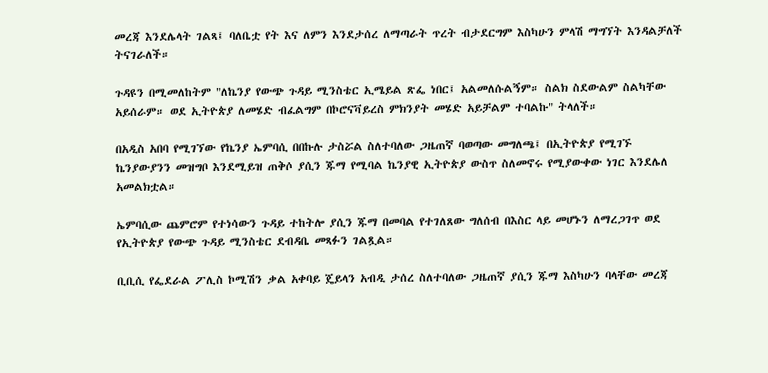መረጃ እንደሌላት ገልጻ፤ ባለቤቷ የት እና ለምን እንደታሰረ ለማጣራት ጥረት ብታደርግም እስካሁን ምላሽ ማግኘት እንዳልቻለች ትናገራለች።

ጉዳዩን በሚመለከትም "ለኬንያ የውጭ ጉዳይ ሚንስቴር ኢሜይል ጽፌ ነበር፤ አልመለሱልኝም። ስልክ ስደውልም ስልካቸው አይሰራም። ወደ ኢትዮጵያ ለመሄድ ብፈልግም በኮሮናቫይረስ ምክንያት መሄድ አይቻልም ተባልኩ" ትላለች።

በአዲስ አበባ የሚገኘው የኬንያ ኤምባሲ በበኩሉ ታስሯል ስለተባለው ጋዜጠኛ ባወጣው መግለጫ፤ በኢትዮጵያ የሚገኙ ኬንያውያንን መዝግቦ እንደሚይዝ ጠቅሶ ያሲን ጁማ የሚባል ኬንያዊ ኢትዮጵያ ውስጥ ስለመኖሩ የሚያውቀው ነገር እንደሌለ አመልክቷል።

ኤምባሲው ጨምሮም የተነሳውን ጉዳይ ተከትሎ ያሲን ጁማ በመባል የተገለጸው ግለሰብ በእስር ላይ መሆኑን ለማረጋገጥ ወደ የኢትዮጵያ የውጭ ጉዳይ ሚንስቴር ደብዳቤ መጻፉን ገልጿል።

ቢቢሲ የፌደራል ፖሊስ ኮሚሽን ቃል አቀባይ ጄይላን አብዲ ታሰረ ስለተባለው ጋዜጠኛ ያሲን ጁማ እስካሁን ባላቸው መረጃ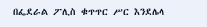በፌደራል ፖሊስ ቁጥጥር ሥር እንደሌላ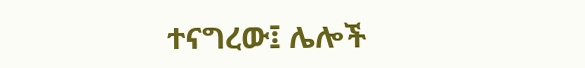ተናግረው፤ ሌሎች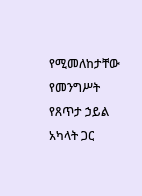የሚመለከታቸው የመንግሥት የጸጥታ ኃይል አካላት ጋር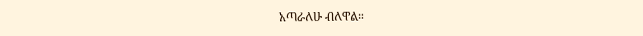አጣራለሁ ብለዋል።